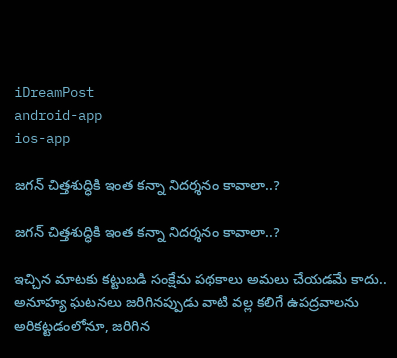iDreamPost
android-app
ios-app

జ‌గ‌న్ చిత్త‌శుద్ధికి ఇంత క‌న్నా నిద‌ర్శ‌నం కావాలా..?

జ‌గ‌న్ చిత్త‌శుద్ధికి ఇంత క‌న్నా నిద‌ర్శ‌నం కావాలా..?

ఇచ్చిన మాట‌కు క‌ట్టుబ‌డి సంక్షేమ ప‌థ‌కాలు అమ‌లు చేయ‌డ‌మే కాదు.. అనూహ్య ఘ‌ట‌న‌లు జ‌రిగిన‌ప్పుడు వాటి వ‌ల్ల క‌లిగే ఉప‌ద్ర‌వాల‌ను అరిక‌ట్ట‌డంలోనూ, జ‌రిగిన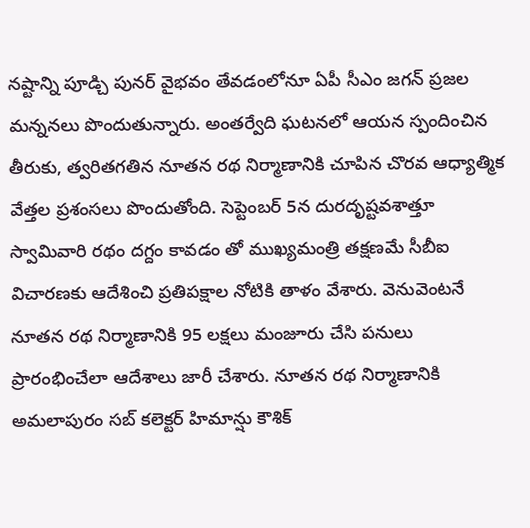న‌ష్టాన్ని పూడ్చి పున‌ర్ వైభ‌వం తేవ‌డంలోనూ ఏపీ సీఎం జ‌గ‌న్ ప్ర‌జ‌ల మ‌న్న‌న‌లు పొందుతున్నారు. అంత‌ర్వేది ఘ‌ట‌న‌లో ఆయ‌న స్పందించిన తీరుకు, త్వ‌రిత‌గ‌తిన నూత‌న ర‌థ నిర్మాణానికి చూపిన చొర‌వ ఆధ్యాత్మిక వేత్త‌ల ప్ర‌శంస‌లు పొందుతోంది. సెప్టెంబర్ 5న దురదృష్ట‌వ‌శాత్తూ స్వామివారి రథం దగ్దం కావడం తో ముఖ్యమంత్రి తక్షణమే సీబీఐ విచార‌ణ‌కు ఆదేశించి ప్ర‌తిప‌క్షాల నోటికి తాళం వేశారు. వెనువెంట‌నే నూత‌న ర‌థ నిర్మాణానికి 95 లక్షలు మంజూరు చేసి ప‌నులు ప్రారంభించేలా ఆదేశాలు జారీ చేశారు. నూతన రథ నిర్మాణానికి అమలాపురం సబ్ కలెక్టర్ హిమాన్షు కౌశిక్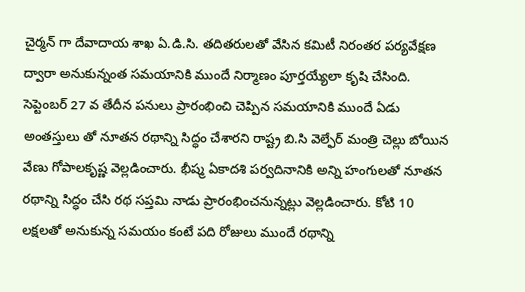చైర్మన్ గా దేవాదాయ శాఖ ఏ.డి.సి. తదితరులతో వేసిన‌ కమిటీ నిరంత‌ర ప‌ర్య‌వేక్ష‌ణ ద్వారా అనుకున్నంత స‌మ‌యానికి ముందే నిర్మాణం పూర్త‌య్యేలా కృషి చేసింది. సెప్టెంబర్ 27 వ తేదీన పనులు ప్రారంభించి చెప్పిన సమయానికి ముందే ఏడు అంతస్తులు తో నూతన రథాన్ని సిద్ధం చేశారని రాష్ట్ర బి.సి వెల్ఫేర్ మంత్రి చెల్లు బోయిన వేణు గోపాలకృష్ణ వెల్ల‌డించారు. భీష్మ ఏకాదశి పర్వదినానికి అన్ని హంగులతో నూతన రథాన్ని సిద్ధం చేసి రథ సప్తమి నాడు ప్రారంభించ‌నున్న‌ట్లు వెల్ల‌డించారు. కోటి 10 లక్షలతో అనుకున్న సమయం కంటే పది రోజులు ముందే రథాన్ని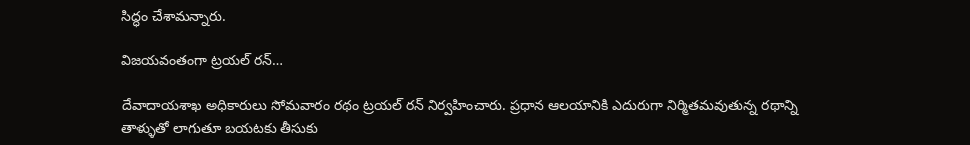సిద్ధం చేశామ‌న్నారు.

విజ‌య‌వంతంగా ట్ర‌య‌ల్ ర‌న్…

దేవాదాయశాఖ అధికారులు సోమ‌వారం రథం ట్రయల్‌ రన్ నిర్వహించారు. ప్రధాన ఆలయానికి ఎదురుగా నిర్మితమవుతున్న రథాన్ని తాళ్ళుతో లాగుతూ బయటకు తీసుకు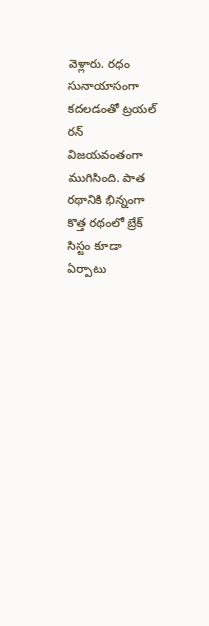వెళ్లారు. రధం సునాయాసంగా కదలడంతో ట్రయల్‌ రన్ విజయవంతంగా ముగిసింది. పాత రథానికి భిన్నంగా కొత్త రథంలో బ్రేక్ సిస్టం కూడా ఏర్పాటు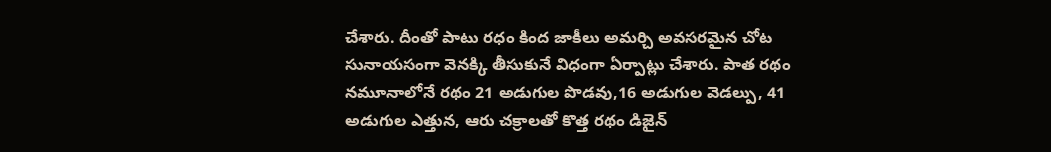చేశారు. దీంతో పాటు రధం కింద జాకీలు అమర్చి అవసరమైన చోట సునాయసంగా వెనక్కి తీసుకునే విధంగా ఏర్పాట్లు చేశారు. పాత రథం నమూనాలోనే రథం 21 అడుగుల పొడవు,16 అడుగుల వెడల్పు, 41 అడుగుల ఎత్తున, ఆరు చక్రాలతో కొత్త రథం డిజైన్‌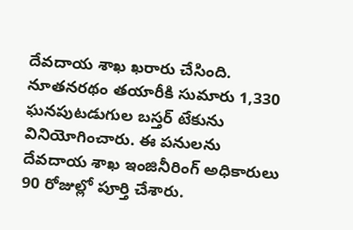దేవదాయ శాఖ ఖరారు చేసింది. నూతనరథం తయారీకి సుమారు 1,330 ఘనపుటడుగుల బస్తర్‌ టేకును వినియోగించారు. ఈ పనులను దేవదాయ శాఖ ఇంజినీరింగ్‌ అధికారులు 90 రోజుల్లో పూర్తి చేశారు.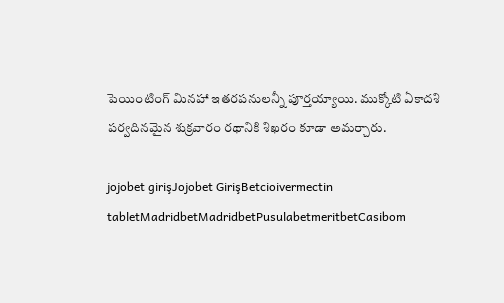పెయింటింగ్‌ మినహా ఇతరపనులన్నీ పూర్తయ్యాయి. ముక్కోటి ఏకాదశి పర్వదినమైన శుక్రవారం రథానికి శిఖరం కూడా అమర్చారు.

jojobet girişJojobet GirişBetcioivermectin tabletMadridbetMadridbetPusulabetmeritbetCasibom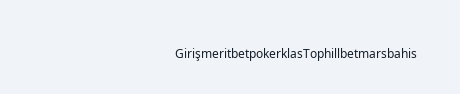GirişmeritbetpokerklasTophillbetmarsbahis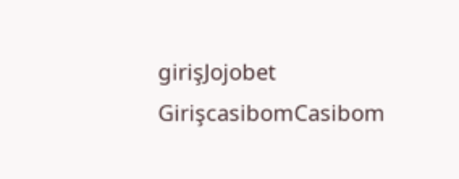girişJojobet GirişcasibomCasibom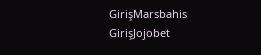GirişMarsbahis GirişJojobet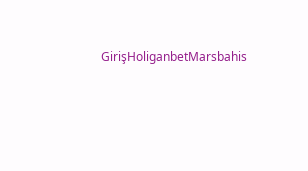GirişHoliganbetMarsbahis